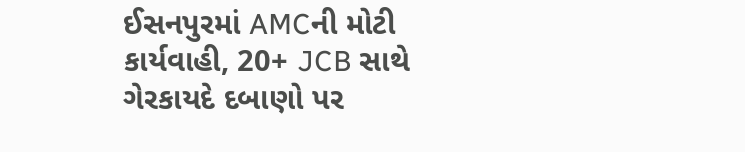ઈસનપુરમાં AMCની મોટી કાર્યવાહી, 20+ JCB સાથે ગેરકાયદે દબાણો પર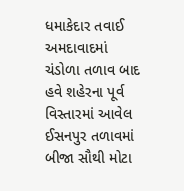ધમાકેદાર તવાઈ
અમદાવાદમાં ચંડોળા તળાવ બાદ હવે શહેરના પૂર્વ વિસ્તારમાં આવેલ ઈસનપુર તળાવમાં બીજા સૌથી મોટા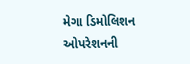મેગા ડિમોલિશન ઓપરેશનની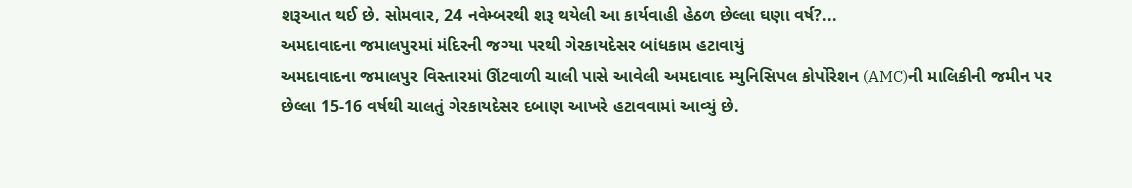શરૂઆત થઈ છે. સોમવાર, 24 નવેમ્બરથી શરૂ થયેલી આ કાર્યવાહી હેઠળ છેલ્લા ઘણા વર્ષ?...
અમદાવાદના જમાલપુરમાં મંદિરની જગ્યા પરથી ગેરકાયદેસર બાંધકામ હટાવાયું
અમદાવાદના જમાલપુર વિસ્તારમાં ઊંટવાળી ચાલી પાસે આવેલી અમદાવાદ મ્યુનિસિપલ કોર્પોરેશન (AMC)ની માલિકીની જમીન પર છેલ્લા 15-16 વર્ષથી ચાલતું ગેરકાયદેસર દબાણ આખરે હટાવવામાં આવ્યું છે.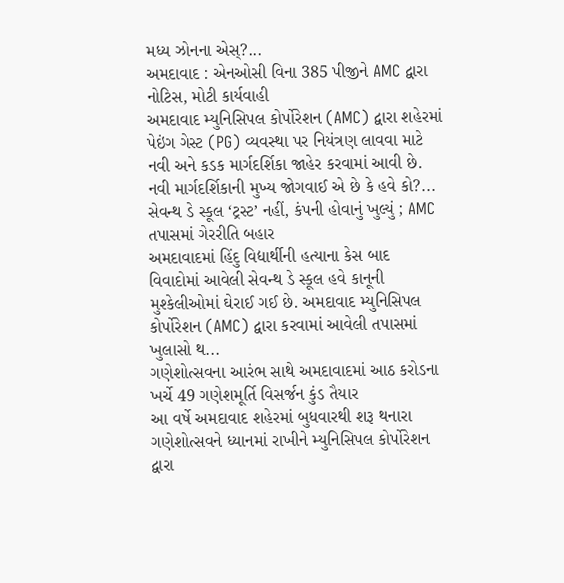મધ્ય ઝોનના એસ્?...
અમદાવાદ : એનઓસી વિના 385 પીજીને AMC દ્વારા નોટિસ, મોટી કાર્યવાહી
અમદાવાદ મ્યુનિસિપલ કોર્પોરેશન (AMC) દ્વારા શહેરમાં પેઇંગ ગેસ્ટ (PG) વ્યવસ્થા પર નિયંત્રણ લાવવા માટે નવી અને કડક માર્ગદર્શિકા જાહેર કરવામાં આવી છે. નવી માર્ગદર્શિકાની મુખ્ય જોગવાઈ એ છે કે હવે કો?...
સેવન્થ ડે સ્કૂલ ‘ટ્રસ્ટ’ નહીં, કંપની હોવાનું ખુલ્યું ; AMC તપાસમાં ગેરરીતિ બહાર
અમદાવાદમાં હિંદુ વિદ્યાર્થીની હત્યાના કેસ બાદ વિવાદોમાં આવેલી સેવન્થ ડે સ્કૂલ હવે કાનૂની મુશ્કેલીઓમાં ઘેરાઈ ગઈ છે. અમદાવાદ મ્યુનિસિપલ કોર્પોરેશન (AMC) દ્વારા કરવામાં આવેલી તપાસમાં ખુલાસો થ...
ગણેશોત્સવના આરંભ સાથે અમદાવાદમાં આઠ કરોડના ખર્ચે 49 ગણેશમૂર્તિ વિસર્જન કુંડ તૈયાર
આ વર્ષે અમદાવાદ શહેરમાં બુધવારથી શરૂ થનારા ગણેશોત્સવને ધ્યાનમાં રાખીને મ્યુનિસિપલ કોર્પોરેશન દ્વારા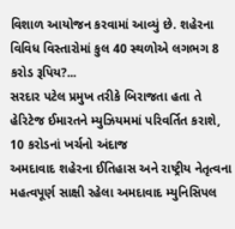વિશાળ આયોજન કરવામાં આવ્યું છે. શહેરના વિવિધ વિસ્તારોમાં કુલ 40 સ્થળોએ લગભગ 8 કરોડ રૂપિય?...
સરદાર પટેલ પ્રમુખ તરીકે બિરાજતા હતા તે હેરિટેજ ઈમારતને મ્યુઝિયમમાં પરિવર્તિત કરાશે, 10 કરોડનાં ખર્ચનો અંદાજ
અમદાવાદ શહેરના ઈતિહાસ અને રાષ્ટ્રીય નેતૃત્વના મહત્વપૂર્ણ સાક્ષી રહેલા અમદાવાદ મ્યુનિસિપલ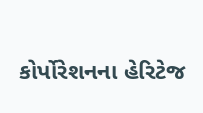કોર્પોરેશનના હેરિટેજ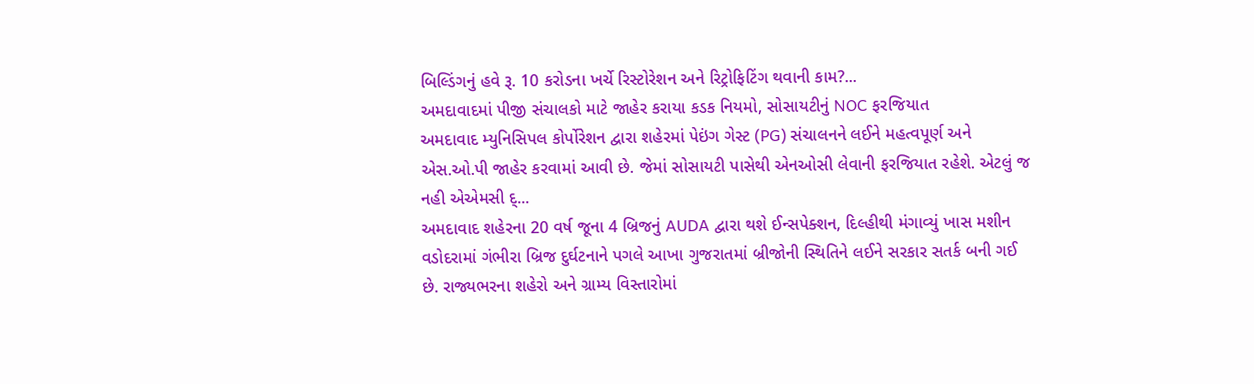બિલ્ડિંગનું હવે રૂ. 10 કરોડના ખર્ચે રિસ્ટોરેશન અને રિટ્રોફિટિંગ થવાની કામ?...
અમદાવાદમાં પીજી સંચાલકો માટે જાહેર કરાયા કડક નિયમો, સોસાયટીનું NOC ફરજિયાત
અમદાવાદ મ્યુનિસિપલ કોર્પોરેશન દ્વારા શહેરમાં પેઇંગ ગેસ્ટ (PG) સંચાલનને લઈને મહત્વપૂર્ણ અને એસ.ઓ.પી જાહેર કરવામાં આવી છે. જેમાં સોસાયટી પાસેથી એનઓસી લેવાની ફરજિયાત રહેશે. એટલું જ નહી એએમસી દ્...
અમદાવાદ શહેરના 20 વર્ષ જૂના 4 બ્રિજનું AUDA દ્વારા થશે ઈન્સપેક્શન, દિલ્હીથી મંગાવ્યું ખાસ મશીન
વડોદરામાં ગંભીરા બ્રિજ દુર્ઘટનાને પગલે આખા ગુજરાતમાં બ્રીજોની સ્થિતિને લઈને સરકાર સતર્ક બની ગઈ છે. રાજ્યભરના શહેરો અને ગ્રામ્ય વિસ્તારોમાં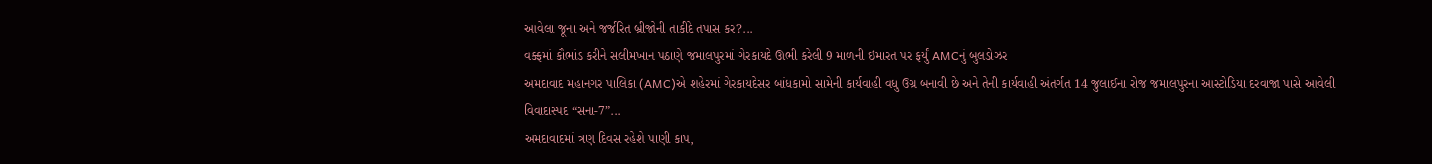આવેલા જૂના અને જર્જરિત બ્રીજોની તાકીદે તપાસ કર?...
વક્ફમાં કૌભાંડ કરીને સલીમખાન પઠાણે જમાલપુરમાં ગેરકાયદે ઊભી કરેલી 9 માળની ઇમારત પર ફર્યું AMCનું બુલડોઝર
અમદાવાદ મહાનગર પાલિકા (AMC)એ શહેરમાં ગેરકાયદેસર બાંધકામો સામેની કાર્યવાહી વધુ ઉગ્ર બનાવી છે અને તેની કાર્યવાહી અંતર્ગત 14 જુલાઈના રોજ જમાલપુરના આસ્ટોડિયા દરવાજા પાસે આવેલી વિવાદાસ્પદ “સના-7”...
અમદાવાદમાં ત્રણ દિવસ રહેશે પાણી કાપ,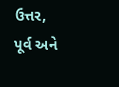ઉત્તર, પૂર્વ અને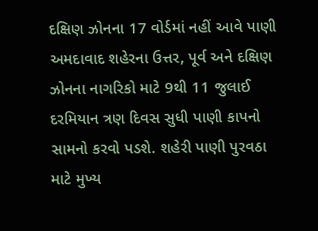દક્ષિણ ઝોનના 17 વોર્ડમાં નહીં આવે પાણી
અમદાવાદ શહેરના ઉત્તર, પૂર્વ અને દક્ષિણ ઝોનના નાગરિકો માટે 9થી 11 જુલાઈ દરમિયાન ત્રણ દિવસ સુધી પાણી કાપનો સામનો કરવો પડશે. શહેરી પાણી પુરવઠા માટે મુખ્ય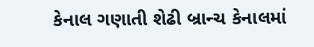કેનાલ ગણાતી શેઢી બ્રાન્ચ કેનાલમાં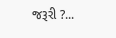જરૂરી ?...